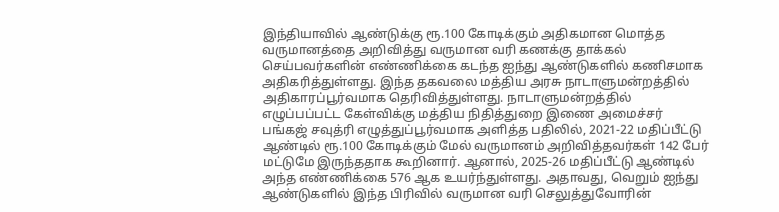இந்தியாவில் ஆண்டுக்கு ரூ.100 கோடிக்கும் அதிகமான மொத்த வருமானத்தை அறிவித்து வருமான வரி கணக்கு தாக்கல் செய்பவர்களின் எண்ணிக்கை கடந்த ஐந்து ஆண்டுகளில் கணிசமாக அதிகரித்துள்ளது. இந்த தகவலை மத்திய அரசு நாடாளுமன்றத்தில் அதிகாரப்பூர்வமாக தெரிவித்துள்ளது. நாடாளுமன்றத்தில் எழுப்பப்பட்ட கேள்விக்கு மத்திய நிதித்துறை இணை அமைச்சர் பங்கஜ் சவுத்ரி எழுத்துப்பூர்வமாக அளித்த பதிலில், 2021-22 மதிப்பீட்டு ஆண்டில் ரூ.100 கோடிக்கும் மேல் வருமானம் அறிவித்தவர்கள் 142 பேர் மட்டுமே இருந்ததாக கூறினார். ஆனால், 2025-26 மதிப்பீட்டு ஆண்டில் அந்த எண்ணிக்கை 576 ஆக உயர்ந்துள்ளது. அதாவது, வெறும் ஐந்து ஆண்டுகளில் இந்த பிரிவில் வருமான வரி செலுத்துவோரின்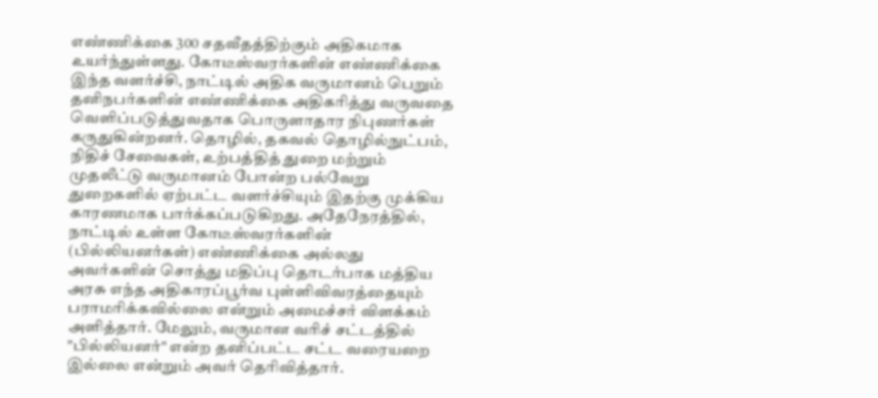எண்ணிக்கை 300 சதவீதத்திற்கும் அதிகமாக உயர்ந்துள்ளது. கோடீஸ்வரர்களின் எண்ணிக்கை இந்த வளர்ச்சி, நாட்டில் அதிக வருமானம் பெறும் தனிநபர்களின் எண்ணிக்கை அதிகரித்து வருவதை வெளிப்படுத்துவதாக பொருளாதார நிபுணர்கள் கருதுகின்றனர். தொழில், தகவல் தொழில்நுட்பம், நிதிச் சேவைகள், உற்பத்தித் துறை மற்றும் முதலீட்டு வருமானம் போன்ற பல்வேறு துறைகளில் ஏற்பட்ட வளர்ச்சியும் இதற்கு முக்கிய காரணமாக பார்க்கப்படுகிறது. அதேநேரத்தில், நாட்டில் உள்ள கோடீஸ்வரர்களின் (பில்லியனர்கள்) எண்ணிக்கை அல்லது அவர்களின் சொத்து மதிப்பு தொடர்பாக மத்திய அரசு எந்த அதிகாரப்பூர்வ புள்ளிவிவரத்தையும் பராமரிக்கவில்லை என்றும் அமைச்சர் விளக்கம் அளித்தார். மேலும், வருமான வரிச் சட்டத்தில் "பில்லியனர்" என்ற தனிப்பட்ட சட்ட வரையறை இல்லை என்றும் அவர் தெரிவித்தார்.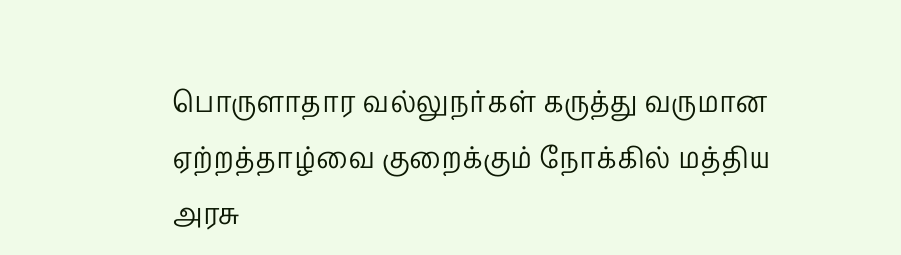பொருளாதார வல்லுநர்கள் கருத்து வருமான ஏற்றத்தாழ்வை குறைக்கும் நோக்கில் மத்திய அரசு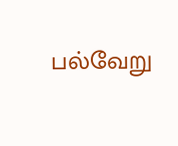பல்வேறு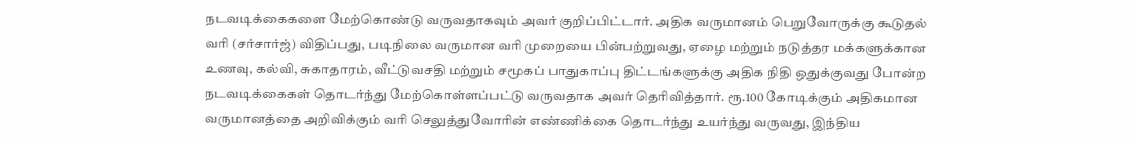நடவடிக்கைகளை மேற்கொண்டு வருவதாகவும் அவர் குறிப்பிட்டார். அதிக வருமானம் பெறுவோருக்கு கூடுதல் வரி (சர்சார்ஜ்) விதிப்பது, படிநிலை வருமான வரி முறையை பின்பற்றுவது, ஏழை மற்றும் நடுத்தர மக்களுக்கான உணவு, கல்வி, சுகாதாரம், வீட்டுவசதி மற்றும் சமூகப் பாதுகாப்பு திட்டங்களுக்கு அதிக நிதி ஒதுக்குவது போன்ற நடவடிக்கைகள் தொடர்ந்து மேற்கொள்ளப்பட்டு வருவதாக அவர் தெரிவித்தார். ரூ.100 கோடிக்கும் அதிகமான வருமானத்தை அறிவிக்கும் வரி செலுத்துவோரின் எண்ணிக்கை தொடர்ந்து உயர்ந்து வருவது, இந்திய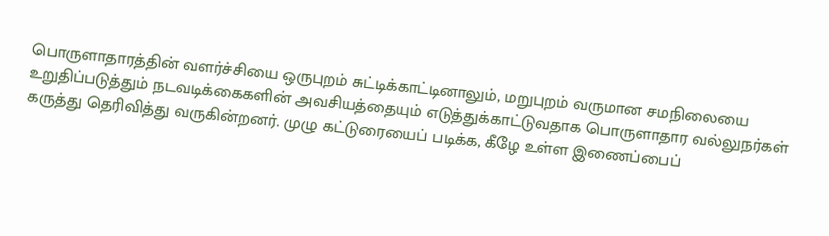பொருளாதாரத்தின் வளர்ச்சியை ஒருபுறம் சுட்டிக்காட்டினாலும், மறுபுறம் வருமான சமநிலையை உறுதிப்படுத்தும் நடவடிக்கைகளின் அவசியத்தையும் எடுத்துக்காட்டுவதாக பொருளாதார வல்லுநர்கள் கருத்து தெரிவித்து வருகின்றனர். முழு கட்டுரையைப் படிக்க, கீழே உள்ள இணைப்பைப்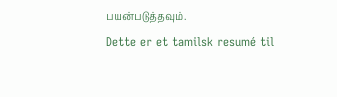பயன்படுத்தவும்.
Dette er et tamilsk resumé til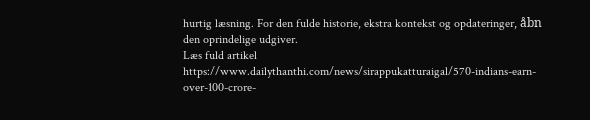hurtig læsning. For den fulde historie, ekstra kontekst og opdateringer, åbn den oprindelige udgiver.
Læs fuld artikel
https://www.dailythanthi.com/news/sirappukatturaigal/570-indians-earn-over-100-crore-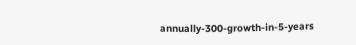annually-300-growth-in-5-years